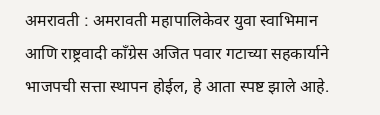अमरावती : अमरावती महापालिकेवर युवा स्वाभिमान आणि राष्ट्रवादी काँग्रेस अजित पवार गटाच्या सहकार्याने भाजपची सत्ता स्थापन होईल, हे आता स्पष्ट झाले आहे.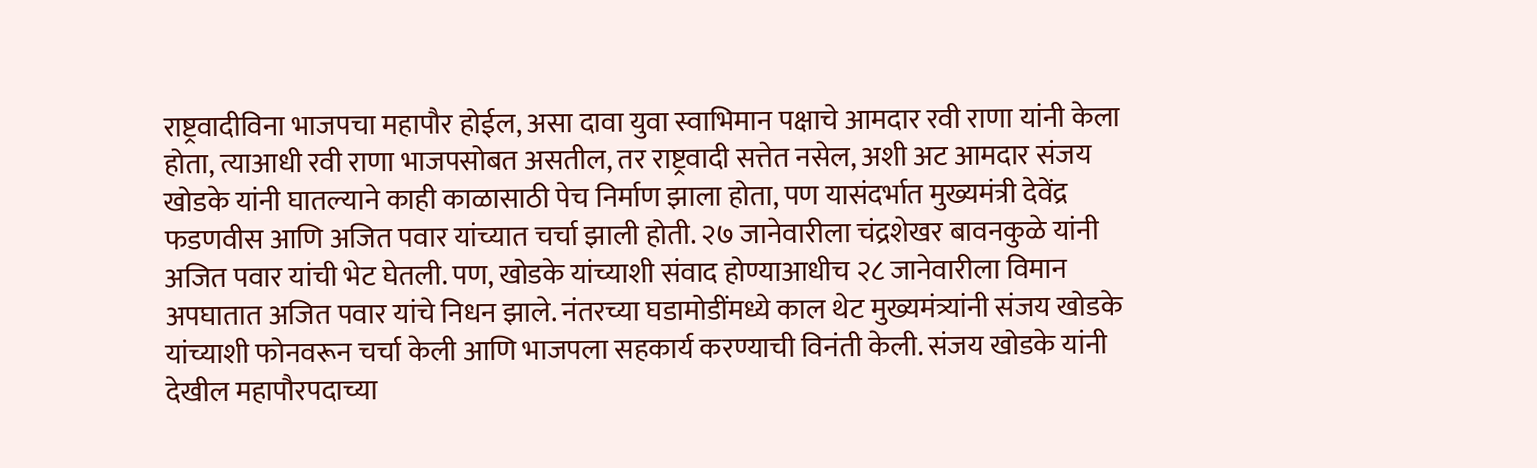राष्ट्रवादीविना भाजपचा महापौर होईल, असा दावा युवा स्वाभिमान पक्षाचे आमदार रवी राणा यांनी केला होता, त्याआधी रवी राणा भाजपसोबत असतील, तर राष्ट्रवादी सत्तेत नसेल, अशी अट आमदार संजय खोडके यांनी घातल्याने काही काळासाठी पेच निर्माण झाला होता, पण यासंदर्भात मुख्यमंत्री देवेंद्र फडणवीस आणि अजित पवार यांच्यात चर्चा झाली होती. २७ जानेवारीला चंद्रशेखर बावनकुळे यांनी अजित पवार यांची भेट घेतली. पण, खोडके यांच्याशी संवाद होण्याआधीच २८ जानेवारीला विमान अपघातात अजित पवार यांचे निधन झाले. नंतरच्या घडामोडींमध्ये काल थेट मुख्यमंत्र्यांनी संजय खोडके यांच्याशी फोनवरून चर्चा केली आणि भाजपला सहकार्य करण्याची विनंती केली. संजय खोडके यांनी देखील महापौरपदाच्या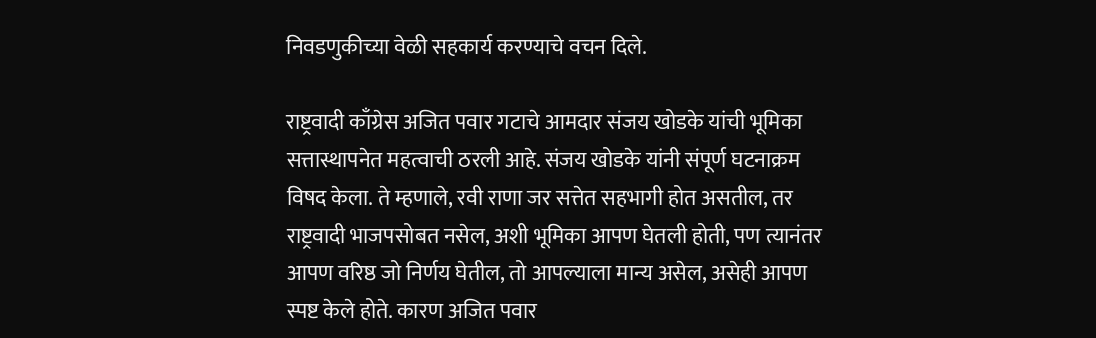निवडणुकीच्या वेळी सहकार्य करण्याचे वचन दिले.

राष्ट्रवादी काँग्रेस अजित पवार गटाचे आमदार संजय खोडके यांची भूमिका सत्तास्थापनेत महत्वाची ठरली आहे. संजय खोडके यांनी संपूर्ण घटनाक्रम विषद केला. ते म्हणाले, रवी राणा जर सत्तेत सहभागी होत असतील, तर राष्ट्रवादी भाजपसोबत नसेल, अशी भूमिका आपण घेतली होती, पण त्यानंतर आपण वरिष्ठ जो निर्णय घेतील, तो आपल्याला मान्य असेल, असेही आपण स्पष्ट केले होते. कारण अजित पवार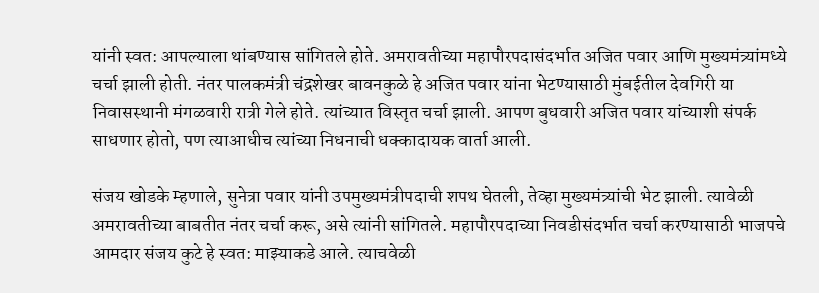यांनी स्वत: आपल्याला थांबण्यास सांगितले होते. अमरावतीच्या महापौरपदासंदर्भात अजित पवार आणि मुख्यमंत्र्यांमध्ये चर्चा झाली होती. नंतर पालकमंत्री चंद्रशेखर बावनकुळे हे अजित पवार यांना भेटण्यासाठी मुंबईतील देवगिरी या निवासस्थानी मंगळवारी रात्री गेले होते. त्यांच्यात विस्तृत चर्चा झाली. आपण बुधवारी अजित पवार यांच्याशी संपर्क साधणार होतो, पण त्याआधीच त्यांच्या निधनाची धक्कादायक वार्ता आली.

संजय खोडके म्हणाले, सुनेत्रा पवार यांनी उपमुख्यमंत्रीपदाची शपथ घेतली, तेव्हा मुख्यमंत्र्यांची भेट झाली. त्यावेळी अमरावतीच्या बाबतीत नंतर चर्चा करू, असे त्यांनी सांगितले. महापौरपदाच्या निवडीसंदर्भात चर्चा करण्यासाठी भाजपचे आमदार संजय कुटे हे स्वत: माझ्याकडे आले. त्याचवेळी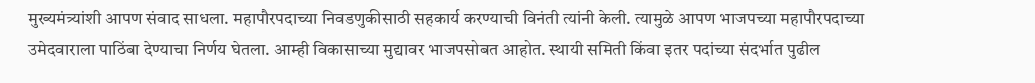मुख्यमंत्र्यांशी आपण संवाद साधला. महापौरपदाच्या निवडणुकीसाठी सहकार्य करण्याची विनंती त्यांनी केली. त्यामुळे आपण भाजपच्या महापौरपदाच्या उमेदवाराला पाठिंबा देण्याचा निर्णय घेतला. आम्ही विकासाच्या मुद्यावर भाजपसोबत आहोत. स्थायी समिती किंवा इतर पदांच्या संदर्भात पुढील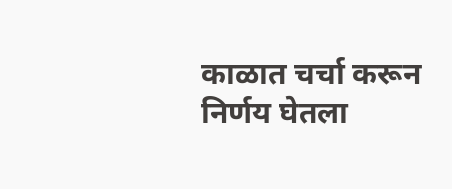काळात चर्चा करून निर्णय घेतला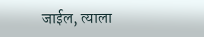जाईल, त्याला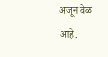अजून वेळ आहे.